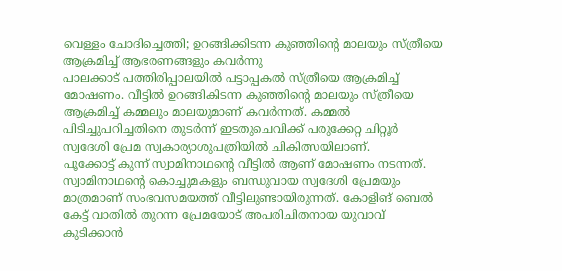വെള്ളം ചോദിച്ചെത്തി; ഉറങ്ങിക്കിടന്ന കുഞ്ഞിന്റെ മാലയും സ്ത്രീയെ ആക്രമിച്ച് ആഭരണങ്ങളും കവർന്നു
പാലക്കാട് പത്തിരിപ്പാലയിൽ പട്ടാപ്പകൽ സ്ത്രീയെ ആക്രമിച്ച് മോഷണം. വീട്ടിൽ ഉറങ്ങികിടന്ന കുഞ്ഞിൻ്റെ മാലയും സ്ത്രീയെ ആക്രമിച്ച് കമ്മലും മാലയുമാണ് കവർന്നത്. കമ്മൽ പിടിച്ചുപറിച്ചതിനെ തുടർന്ന് ഇടതുചെവിക്ക് പരുക്കേറ്റ ചിറ്റൂർ സ്വദേശി പ്രേമ സ്വകാര്യാശുപത്രിയിൽ ചികിത്സയിലാണ്.
പൂക്കോട്ട് കുന്ന് സ്വാമിനാഥൻ്റെ വീട്ടിൽ ആണ് മോഷണം നടന്നത്. സ്വാമിനാഥൻ്റെ കൊച്ചുമകളും ബന്ധുവായ സ്വദേശി പ്രേമയും മാത്രമാണ് സംഭവസമയത്ത് വീട്ടിലുണ്ടായിരുന്നത്. കോളിങ് ബെൽ കേട്ട് വാതിൽ തുറന്ന പ്രേമയോട് അപരിചിതനായ യുവാവ് കുടിക്കാൻ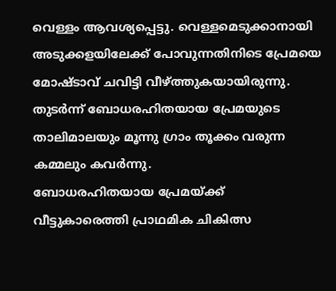വെള്ളം ആവശ്യപ്പെട്ടു. വെള്ളമെടുക്കാനായി അടുക്കളയിലേക്ക് പോവുന്നതിനിടെ പ്രേമയെ മോഷ്ടാവ് ചവിട്ടി വീഴ്ത്തുകയായിരുന്നു. തുടർന്ന് ബോധരഹിതയായ പ്രേമയുടെ താലിമാലയും മൂന്നു ഗ്രാം തൂക്കം വരുന്ന കമ്മലും കവർന്നു.
ബോധരഹിതയായ പ്രേമയ്ക്ക്
വീട്ടുകാരെത്തി പ്രാഥമിക ചികിത്സ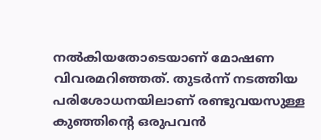നൽകിയതോടെയാണ് മോഷണ
വിവരമറിഞ്ഞത്. തുടർന്ന് നടത്തിയ
പരിശോധനയിലാണ് രണ്ടുവയസുള്ള
കുഞ്ഞിന്റെ ഒരുപവൻ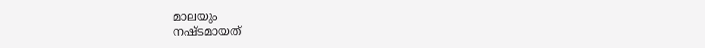മാലയും
നഷ്ടമായത്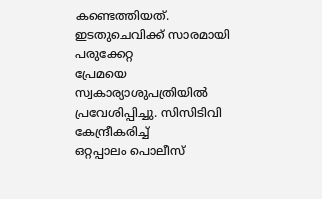കണ്ടെത്തിയത്.
ഇടതുചെവിക്ക് സാരമായി പരുക്കേറ്റ
പ്രേമയെ സ്വകാര്യാശുപത്രിയിൽ
പ്രവേശിപ്പിച്ചു. സിസിടിവി കേന്ദ്രീകരിച്ച്
ഒറ്റപ്പാലം പൊലീസ്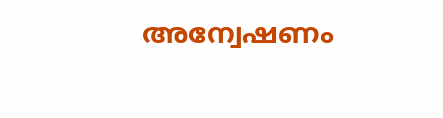അന്വേഷണം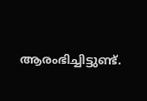ആരംഭിച്ചിട്ടുണ്ട്.